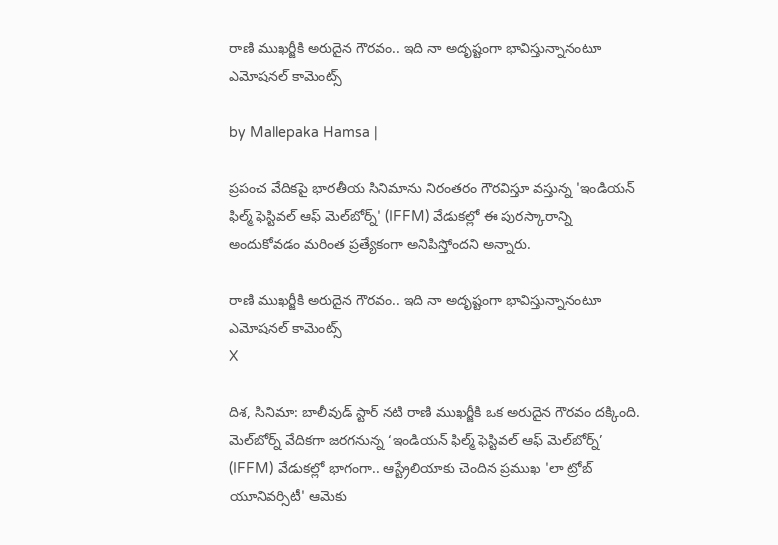రాణి ముఖర్జీకి అరుదైన గౌరవం.. ఇది నా అదృష్టంగా భావిస్తున్నానంటూ ఎమోషనల్ కామెంట్స్

by Mallepaka Hamsa |

ప్రపంచ వేదికపై భారతీయ సినిమాను నిరంతరం గౌరవిస్తూ వస్తున్న 'ఇండియన్ ఫిల్మ్ ఫెస్టివల్ ఆఫ్ మెల్‌బోర్న్' (IFFM) వేడుకల్లో ఈ పురస్కారాన్ని అందుకోవడం మరింత ప్రత్యేకంగా అనిపిస్తోందని అన్నారు.

రాణి ముఖర్జీకి అరుదైన గౌరవం.. ఇది నా అదృష్టంగా భావిస్తున్నానంటూ ఎమోషనల్ కామెంట్స్
X

దిశ, సినిమా: బాలీవుడ్ స్టార్ నటి రాణి ముఖర్జీకి ఒక అరుదైన గౌరవం దక్కింది. మెల్‌బోర్న్ వేదికగా జరగనున్న ‘ఇండియన్ ఫిల్మ్ ఫెస్టివల్ ఆఫ్ మెల్‌బోర్న్’ (IFFM) వేడుకల్లో భాగంగా.. ఆస్ట్రేలియాకు చెందిన ప్రముఖ 'లా ట్రోబ్ యూనివర్సిటీ' ఆమెకు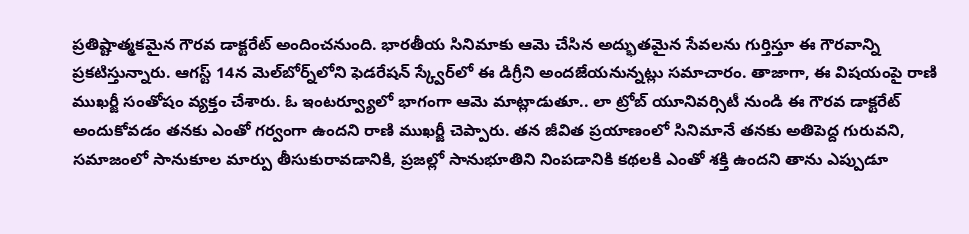ప్రతిష్టాత్మకమైన గౌరవ డాక్టరేట్ అందించనుంది. భారతీయ సినిమాకు ఆమె చేసిన అద్భుతమైన సేవలను గుర్తిస్తూ ఈ గౌరవాన్ని ప్రకటిస్తున్నారు. ఆగస్ట్ 14న మెల్‌బోర్న్‌లోని ఫెడరేషన్ స్క్వేర్‌లో ఈ డిగ్రీని అందజేయనున్నట్లు సమాచారం. తాజాగా, ఈ విషయంపై రాణి ముఖర్జీ సంతోషం వ్యక్తం చేశారు. ఓ ఇంటర్వ్యూలో భాగంగా ఆమె మాట్లాడుతూ.. లా ట్రోబ్ యూనివర్సిటీ నుండి ఈ గౌరవ డాక్టరేట్ అందుకోవడం తనకు ఎంతో గర్వంగా ఉందని రాణి ముఖర్జీ చెప్పారు. తన జీవిత ప్రయాణంలో సినిమానే తనకు అతిపెద్ద గురువని, సమాజంలో సానుకూల మార్పు తీసుకురావడానికి, ప్రజల్లో సానుభూతిని నింపడానికి కథలకి ఎంతో శక్తి ఉందని తాను ఎప్పుడూ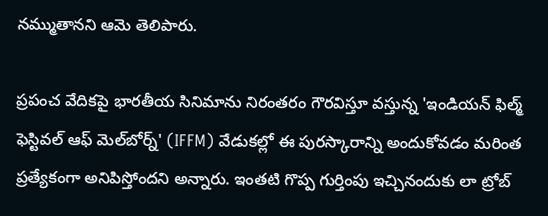నమ్ముతానని ఆమె తెలిపారు.

ప్రపంచ వేదికపై భారతీయ సినిమాను నిరంతరం గౌరవిస్తూ వస్తున్న 'ఇండియన్ ఫిల్మ్ ఫెస్టివల్ ఆఫ్ మెల్‌బోర్న్' (IFFM) వేడుకల్లో ఈ పురస్కారాన్ని అందుకోవడం మరింత ప్రత్యేకంగా అనిపిస్తోందని అన్నారు. ఇంతటి గొప్ప గుర్తింపు ఇచ్చినందుకు లా ట్రోబ్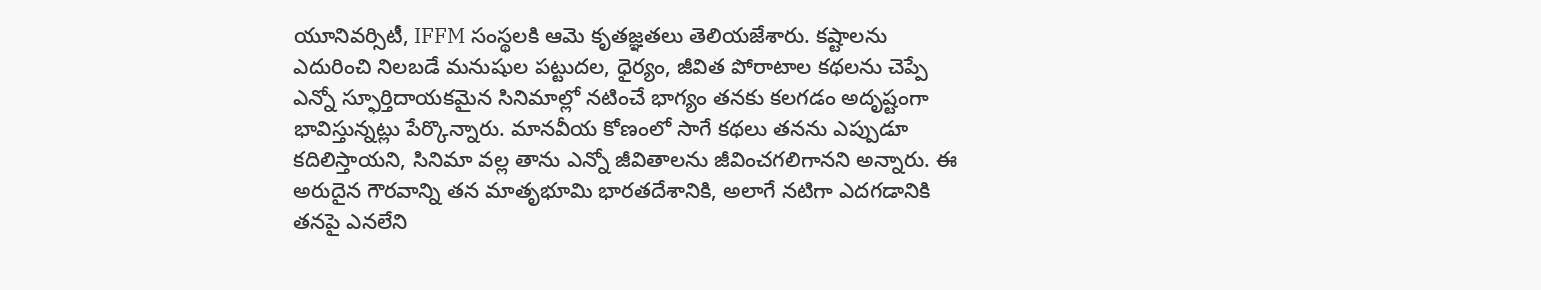యూనివర్సిటీ, IFFM సంస్థలకి ఆమె కృతజ్ఞతలు తెలియజేశారు. కష్టాలను ఎదురించి నిలబడే మనుషుల పట్టుదల, ధైర్యం, జీవిత పోరాటాల కథలను చెప్పే ఎన్నో స్ఫూర్తిదాయకమైన సినిమాల్లో నటించే భాగ్యం తనకు కలగడం అదృష్టంగా భావిస్తున్నట్లు పేర్కొన్నారు. మానవీయ కోణంలో సాగే కథలు తనను ఎప్పుడూ కదిలిస్తాయని, సినిమా వల్ల తాను ఎన్నో జీవితాలను జీవించగలిగానని అన్నారు. ఈ అరుదైన గౌరవాన్ని తన మాతృభూమి భారతదేశానికి, అలాగే నటిగా ఎదగడానికి తనపై ఎనలేని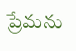ప్రేమను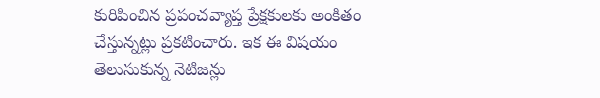కురిపించిన ప్రపంచవ్యాప్త ప్రేక్షకులకు అంకితం చేస్తున్నట్లు ప్రకటించారు. ఇక ఈ విషయం తెలుసుకున్న నెటిజన్లు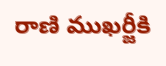రాణి ముఖర్జీకి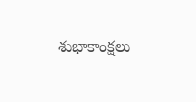శుభాకాంక్షలు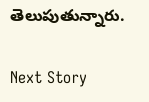తెలుపుతున్నారు.

Next Story